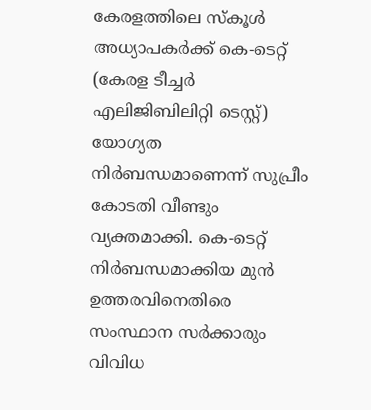കേരളത്തിലെ സ്കൂൾ അധ്യാപകർക്ക് കെ-ടെറ്റ് (കേരള ടീച്ചർ എലിജിബിലിറ്റി ടെസ്റ്റ്) യോഗ്യത നിർബന്ധമാണെന്ന് സുപ്രീം കോടതി വീണ്ടും വ്യക്തമാക്കി. കെ-ടെറ്റ് നിർബന്ധമാക്കിയ മുൻ ഉത്തരവിനെതിരെ സംസ്ഥാന സർക്കാരും വിവിധ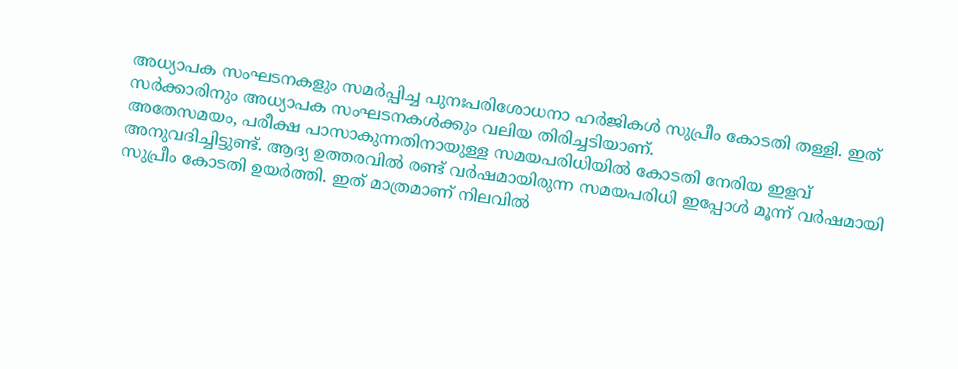അധ്യാപക സംഘടനകളും സമർപ്പിച്ച പുനഃപരിശോധനാ ഹർജികൾ സുപ്രീം കോടതി തള്ളി. ഇത് സർക്കാരിനും അധ്യാപക സംഘടനകൾക്കും വലിയ തിരിച്ചടിയാണ്.
അതേസമയം, പരീക്ഷ പാസാകുന്നതിനായുള്ള സമയപരിധിയിൽ കോടതി നേരിയ ഇളവ് അനുവദിച്ചിട്ടുണ്ട്. ആദ്യ ഉത്തരവിൽ രണ്ട് വർഷമായിരുന്ന സമയപരിധി ഇപ്പോൾ മൂന്ന് വർഷമായി സുപ്രീം കോടതി ഉയർത്തി. ഇത് മാത്രമാണ് നിലവിൽ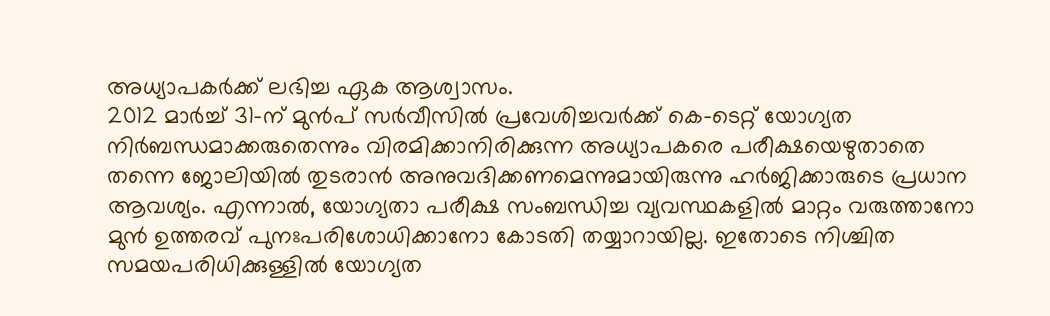അധ്യാപകർക്ക് ലഭിച്ച ഏക ആശ്വാസം.
2012 മാർച്ച് 31-ന് മുൻപ് സർവീസിൽ പ്രവേശിച്ചവർക്ക് കെ-ടെറ്റ് യോഗ്യത നിർബന്ധമാക്കരുതെന്നും വിരമിക്കാനിരിക്കുന്ന അധ്യാപകരെ പരീക്ഷയെഴുതാതെ തന്നെ ജോലിയിൽ തുടരാൻ അനുവദിക്കണമെന്നുമായിരുന്നു ഹർജിക്കാരുടെ പ്രധാന ആവശ്യം. എന്നാൽ, യോഗ്യതാ പരീക്ഷ സംബന്ധിച്ച വ്യവസ്ഥകളിൽ മാറ്റം വരുത്താനോ മുൻ ഉത്തരവ് പുനഃപരിശോധിക്കാനോ കോടതി തയ്യാറായില്ല. ഇതോടെ നിശ്ചിത സമയപരിധിക്കുള്ളിൽ യോഗ്യത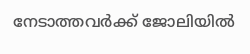നേടാത്തവർക്ക് ജോലിയിൽ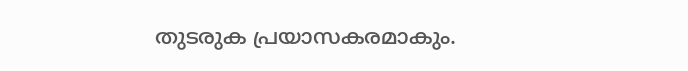തുടരുക പ്രയാസകരമാകും.